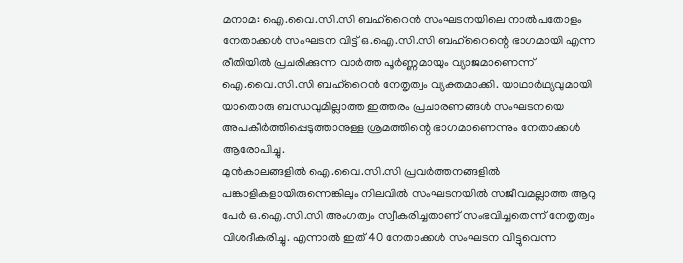മനാമ: ഐ.വൈ.സി.സി ബഹ്റൈൻ സംഘടനയിലെ നാൽപതോളം നേതാക്കൾ സംഘടന വിട്ട് ഒ.ഐ.സി.സി ബഹ്റൈന്റെ ഭാഗമായി എന്ന രീതിയിൽ പ്രചരിക്കുന്ന വാർത്ത പൂർണ്ണമായും വ്യാജമാണെന്ന് ഐ.വൈ.സി.സി ബഹ്റൈൻ നേതൃത്വം വ്യക്തമാക്കി. യാഥാർഥ്യവുമായി യാതൊരു ബന്ധവുമില്ലാത്ത ഇത്തരം പ്രചാരണങ്ങൾ സംഘടനയെ അപകീർത്തിപ്പെടുത്താനുള്ള ശ്രമത്തിന്റെ ഭാഗമാണെന്നും നേതാക്കൾ ആരോപിച്ചു.
മുൻകാലങ്ങളിൽ ഐ.വൈ.സി.സി പ്രവർത്തനങ്ങളിൽ പങ്കാളികളായിരുന്നെങ്കിലും നിലവിൽ സംഘടനയിൽ സജീവമല്ലാത്ത ആറു പേർ ഒ.ഐ.സി.സി അംഗത്വം സ്വീകരിച്ചതാണ് സംഭവിച്ചതെന്ന് നേതൃത്വം വിശദീകരിച്ചു. എന്നാൽ ഇത് 40 നേതാക്കൾ സംഘടന വിട്ടുവെന്ന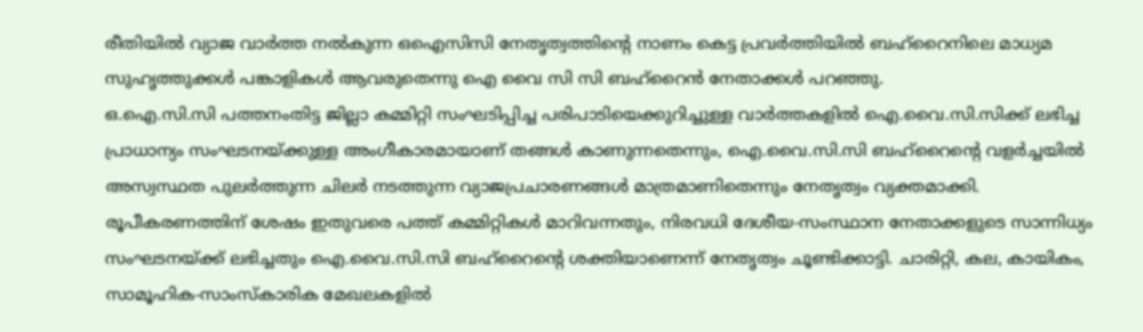രീതിയിൽ വ്യാജ വാർത്ത നൽകുന്ന ഒഐസിസി നേതൃത്വത്തിന്റെ നാണം കെട്ട പ്രവർത്തിയിൽ ബഹ്റൈനിലെ മാധ്യമ സുഹൃത്തുക്കൾ പങ്കാളികൾ ആവരുതെന്നു ഐ വൈ സി സി ബഹ്റൈൻ നേതാക്കൾ പറഞ്ഞു.
ഒ.ഐ.സി.സി പത്തനംതിട്ട ജില്ലാ കമ്മിറ്റി സംഘടിപ്പിച്ച പരിപാടിയെക്കുറിച്ചുള്ള വാർത്തകളിൽ ഐ.വൈ.സി.സിക്ക് ലഭിച്ച പ്രാധാന്യം സംഘടനയ്ക്കുള്ള അംഗീകാരമായാണ് തങ്ങൾ കാണുന്നതെന്നും, ഐ.വൈ.സി.സി ബഹ്റൈന്റെ വളർച്ചയിൽ അസ്വസ്ഥത പുലർത്തുന്ന ചിലർ നടത്തുന്ന വ്യാജപ്രചാരണങ്ങൾ മാത്രമാണിതെന്നും നേതൃത്വം വ്യക്തമാക്കി.
രൂപീകരണത്തിന് ശേഷം ഇതുവരെ പത്ത് കമ്മിറ്റികൾ മാറിവന്നതും, നിരവധി ദേശീയ-സംസ്ഥാന നേതാക്കളുടെ സാന്നിധ്യം സംഘടനയ്ക്ക് ലഭിച്ചതും ഐ.വൈ.സി.സി ബഹ്റൈന്റെ ശക്തിയാണെന്ന് നേതൃത്വം ചൂണ്ടിക്കാട്ടി. ചാരിറ്റി, കല, കായികം, സാമൂഹിക-സാംസ്കാരിക മേഖലകളിൽ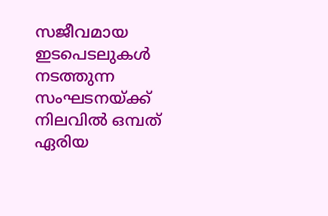സജീവമായ ഇടപെടലുകൾ നടത്തുന്ന സംഘടനയ്ക്ക് നിലവിൽ ഒമ്പത് ഏരിയ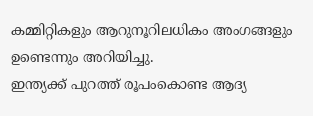കമ്മിറ്റികളും ആറുനൂറിലധികം അംഗങ്ങളും ഉണ്ടെന്നും അറിയിച്ചു.
ഇന്ത്യക്ക് പുറത്ത് രൂപംകൊണ്ട ആദ്യ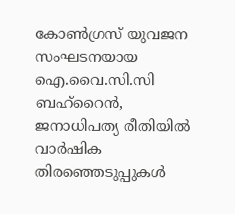കോൺഗ്രസ് യുവജന സംഘടനയായ ഐ.വൈ.സി.സി ബഹ്റൈൻ, ജനാധിപത്യ രീതിയിൽ വാർഷിക തിരഞ്ഞെടുപ്പുകൾ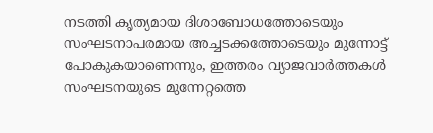നടത്തി കൃത്യമായ ദിശാബോധത്തോടെയും സംഘടനാപരമായ അച്ചടക്കത്തോടെയും മുന്നോട്ട് പോകുകയാണെന്നും, ഇത്തരം വ്യാജവാർത്തകൾ സംഘടനയുടെ മുന്നേറ്റത്തെ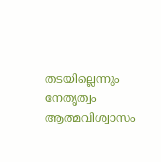തടയില്ലെന്നും നേതൃത്വം ആത്മവിശ്വാസം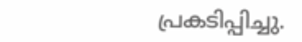പ്രകടിപ്പിച്ചു.